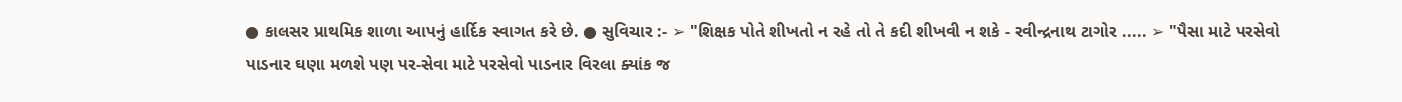● કાલસર પ્રાથમિક શાળા આપનું હાર્દિક સ્વાગત કરે છે. ● સુવિચાર :- ➢ "શિક્ષક પોતે શીખતો ન રહે તો તે કદી શીખવી ન શકે - રવીન્દ્રનાથ ટાગોર ..... ➢ "પૈસા માટે પરસેવો પાડનાર ઘણા મળશે પણ પર-સેવા માટે પરસેવો પાડનાર વિરલા ક્યાંક જ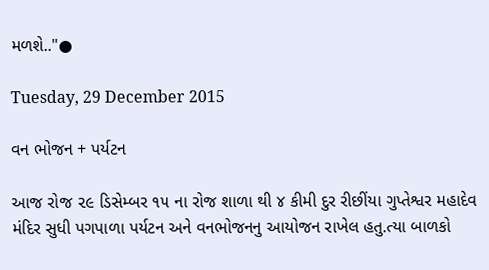મળશે.."●

Tuesday, 29 December 2015

વન ભોજન + પર્યટન

આજ રોજ ૨૯ ડિસેમ્બર ૧૫ ના રોજ શાળા થી ૪ કીમી દુર રીછીંયા ગુપ્તેશ્વર મહાદેવ મંદિર સુધી પગપાળા પર્યટન અને વનભોજનનુ આયોજન રાખેલ હતુ.ત્યા બાળકો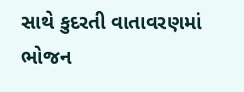સાથે કુદરતી વાતાવરણમાં ભોજન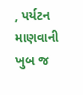, પર્યટન માણવાની ખુબ જ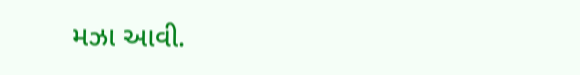મઝા આવી.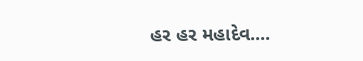હર હર મહાદેવ....